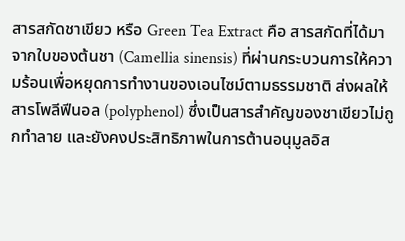สารสกัดชาเขียว หรือ Green Tea Extract คือ สารสกัดที่ได้มาจากใบของต้นชา (Camellia sinensis) ที่ผ่านกระบวนการให้ความร้อนเพื่อหยุดการทำงานของเอนไซม์ตามธรรมชาติ ส่งผลให้สารโพลีฟีนอล (polyphenol) ซึ่งเป็นสารสำคัญของชาเขียวไม่ถูกทำลาย และยังคงประสิทธิภาพในการต้านอนุมูลอิส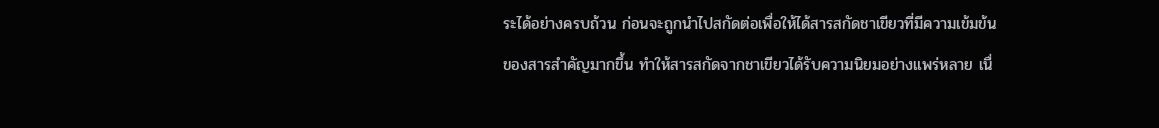ระได้อย่างครบถ้วน ก่อนจะถูกนำไปสกัดต่อเพื่อให้ได้สารสกัดชาเขียวที่มีความเข้มข้นของสารสำคัญมากขึ้น ทำให้สารสกัดจากชาเขียวได้รับความนิยมอย่างแพร่หลาย เนื่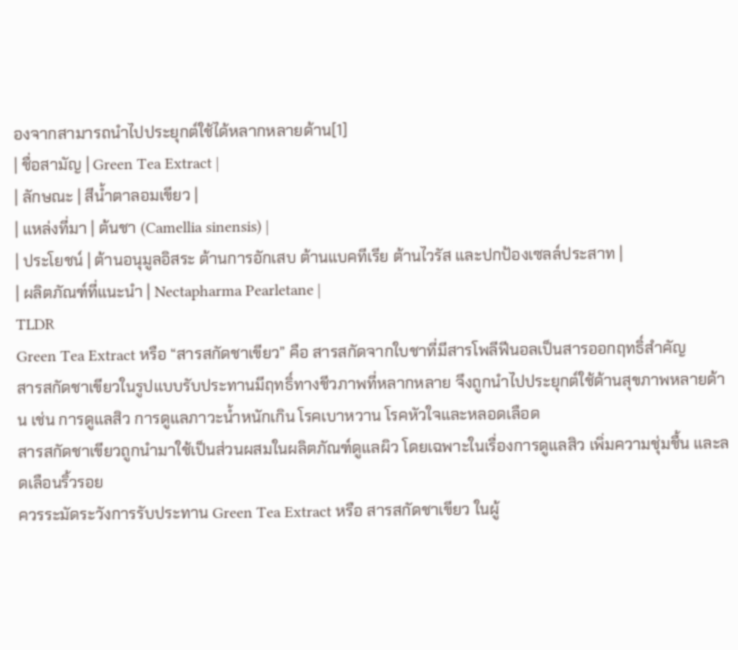องจากสามารถนำไปประยุกต์ใช้ได้หลากหลายด้าน[1]
| ชื่อสามัญ | Green Tea Extract |
| ลักษณะ | สีน้ำตาลอมเขียว |
| แหล่งที่มา | ต้นชา (Camellia sinensis) |
| ประโยชน์ | ต้านอนุมูลอิสระ ต้านการอักเสบ ต้านแบคทีเรีย ต้านไวรัส และปกป้องเซลล์ประสาท |
| ผลิตภัณฑ์ที่แนะนำ | Nectapharma Pearletane |
TLDR
Green Tea Extract หรือ “สารสกัดชาเขียว” คือ สารสกัดจากใบชาที่มีสารโพลีฟีนอลเป็นสารออกฤทธิ์สำคัญ
สารสกัดชาเขียวในรูปแบบรับประทานมีฤทธิ์ทางชีวภาพที่หลากหลาย จึงถูกนำไปประยุกต์ใช้ด้านสุขภาพหลายด้าน เช่น การดูแลสิว การดูแลภาวะน้ำหนักเกิน โรคเบาหวาน โรคหัวใจและหลอดเลือด
สารสกัดชาเขียวถูกนำมาใช้เป็นส่วนผสมในผลิตภัณฑ์ดูแลผิว โดยเฉพาะในเรื่องการดูแลสิว เพิ่มความชุ่มชื้น และลดเลือนริ้วรอย
ควรระมัดระวังการรับประทาน Green Tea Extract หรือ สารสกัดชาเขียว ในผู้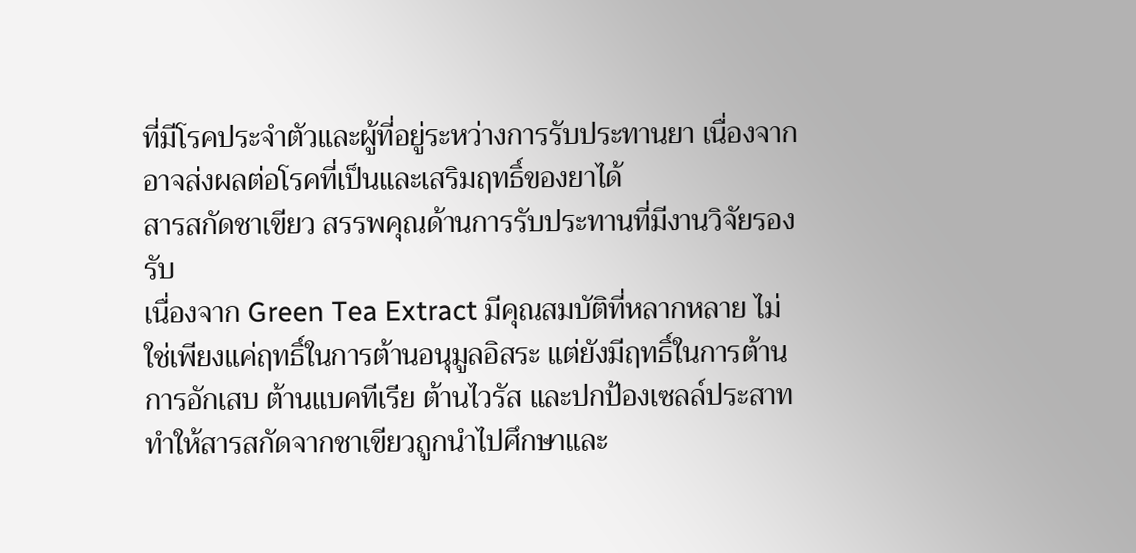ที่มีโรคประจำตัวและผู้ที่อยู่ระหว่างการรับประทานยา เนื่องจากอาจส่งผลต่อโรคที่เป็นและเสริมฤทธิ์ของยาได้
สารสกัดชาเขียว สรรพคุณด้านการรับประทานที่มีงานวิจัยรองรับ
เนื่องจาก Green Tea Extract มีคุณสมบัติที่หลากหลาย ไม่ใช่เพียงแค่ฤทธิ์ในการต้านอนุมูลอิสระ แต่ยังมีฤทธิ์ในการต้านการอักเสบ ต้านแบคทีเรีย ต้านไวรัส และปกป้องเซลล์ประสาท ทำให้สารสกัดจากชาเขียวถูกนำไปศึกษาและ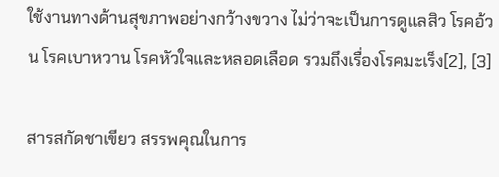ใช้งานทางด้านสุขภาพอย่างกว้างขวาง ไม่ว่าจะเป็นการดูแลสิว โรคอ้วน โรคเบาหวาน โรคหัวใจและหลอดเลือด รวมถึงเรื่องโรคมะเร็ง[2], [3]

สารสกัดชาเขียว สรรพคุณในการ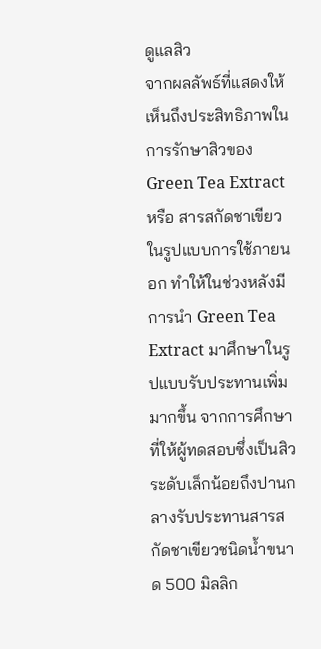ดูแลสิว
จากผลลัพธ์ที่แสดงให้เห็นถึงประสิทธิภาพในการรักษาสิวของ Green Tea Extract หรือ สารสกัดชาเขียวในรูปแบบการใช้ภายนอก ทำให้ในช่วงหลังมีการนำ Green Tea Extract มาศึกษาในรูปแบบรับประทานเพิ่มมากขึ้น จากการศึกษาที่ให้ผู้ทดสอบซึ่งเป็นสิวระดับเล็กน้อยถึงปานกลางรับประทานสารสกัดชาเขียวชนิดน้ำขนาด 500 มิลลิก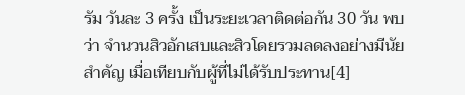รัม วันละ 3 ครั้ง เป็นระยะเวลาติดต่อกัน 30 วัน พบว่า จำนวนสิวอักเสบและสิวโดยรวมลดลงอย่างมีนัยสำคัญ เมื่อเทียบกับผู้ที่ไม่ได้รับประทาน[4]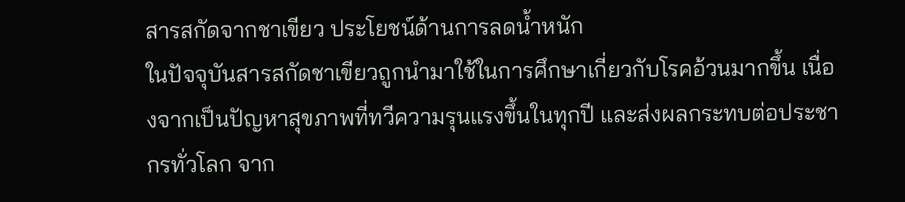สารสกัดจากชาเขียว ประโยชน์ด้านการลดน้ำหนัก
ในปัจจุบันสารสกัดชาเขียวถูกนำมาใช้ในการศึกษาเกี่ยวกับโรคอ้วนมากขึ้น เนื่องจากเป็นปัญหาสุขภาพที่ทวีความรุนแรงขึ้นในทุกปี และส่งผลกระทบต่อประชากรทั่วโลก จาก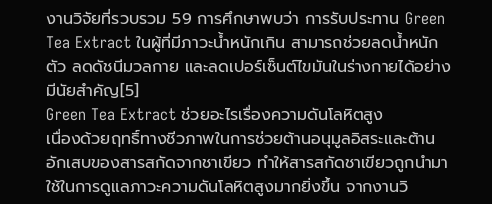งานวิจัยที่รวบรวม 59 การศึกษาพบว่า การรับประทาน Green Tea Extract ในผู้ที่มีภาวะน้ำหนักเกิน สามารถช่วยลดน้ำหนักตัว ลดดัชนีมวลกาย และลดเปอร์เซ็นต์ไขมันในร่างกายได้อย่างมีนัยสำคัญ[5]
Green Tea Extract ช่วยอะไรเรื่องความดันโลหิตสูง
เนื่องด้วยฤทธิ์ทางชีวภาพในการช่วยต้านอนุมูลอิสระและต้านอักเสบของสารสกัดจากชาเขียว ทำให้สารสกัดชาเขียวถูกนำมาใช้ในการดูแลภาวะความดันโลหิตสูงมากยิ่งขึ้น จากงานวิ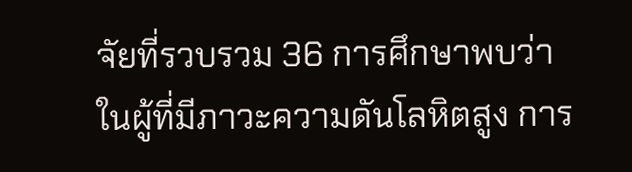จัยที่รวบรวม 36 การศึกษาพบว่า ในผู้ที่มีภาวะความดันโลหิตสูง การ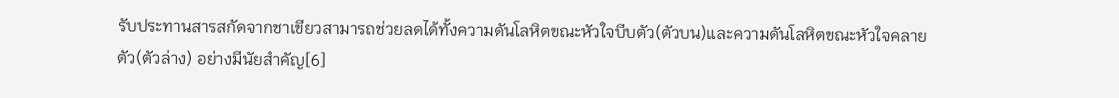รับประทานสารสกัดจากชาเขียวสามารถช่วยลดได้ทั้งความดันโลหิตขณะหัวใจบีบตัว(ตัวบน)และความดันโลหิตขณะหัวใจคลายตัว(ตัวล่าง) อย่างมีนัยสำคัญ[6]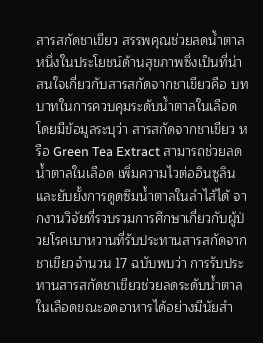สารสกัดชาเขียว สรรพคุณช่วยลดน้ำตาล
หนึ่งในประโยชน์ด้านสุขภาพซึ่งเป็นที่น่าสนใจเกี่ยวกับสารสกัดจากชาเขียวคือ บทบาทในการควบคุมระดับน้ำตาลในเลือด โดยมีข้อมูลระบุว่า สารสกัดจากชาเขียว หรือ Green Tea Extract สามารถช่วยลดน้ำตาลในเลือด เพิ่มความไวต่ออินซูลิน และยับยั้งการดูดซึมน้ำตาลในลำไส้ได้ จากงานวิจัยที่รวบรวมการศึกษาเกี่ยวกับผู้ป่วยโรคเบาหวานที่รับประทานสารสกัดจากชาเขียวจำนวน 17 ฉบับพบว่า การรับประทานสารสกัดชาเขียวช่วยลดระดับน้ำตาลในเลือดขณะอดอาหารได้อย่างมีนัยสำ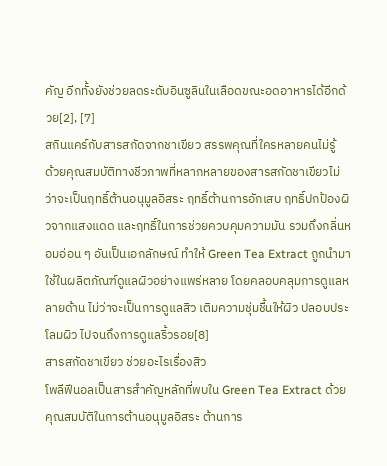คัญ อีกทั้งยังช่วยลดระดับอินซูลินในเลือดขณะอดอาหารได้อีกด้วย[2], [7]
สกินแคร์กับสารสกัดจากชาเขียว สรรพคุณที่ใครหลายคนไม่รู้
ด้วยคุณสมบัติทางชีวภาพที่หลากหลายของสารสกัดชาเขียวไม่ว่าจะเป็นฤทธิ์ต้านอนุมูลอิสระ ฤทธิ์ต้านการอักเสบ ฤทธิ์ปกป้องผิวจากแสงแดด และฤทธิ์ในการช่วยควบคุมความมัน รวมถึงกลิ่นหอมอ่อน ๆ อันเป็นเอกลักษณ์ ทำให้ Green Tea Extract ถูกนำมาใช้ในผลิตภัณฑ์ดูแลผิวอย่างแพร่หลาย โดยคลอบคลุมการดูแลหลายด้าน ไม่ว่าจะเป็นการดูแลสิว เติมความชุ่มชื้นให้ผิว ปลอบประโลมผิว ไปจนถึงการดูแลริ้วรอย[8]
สารสกัดชาเขียว ช่วยอะไรเรื่องสิว
โพลีฟีนอลเป็นสารสำคัญหลักที่พบใน Green Tea Extract ด้วยคุณสมบัติในการต้านอนุมูลอิสระ ต้านการ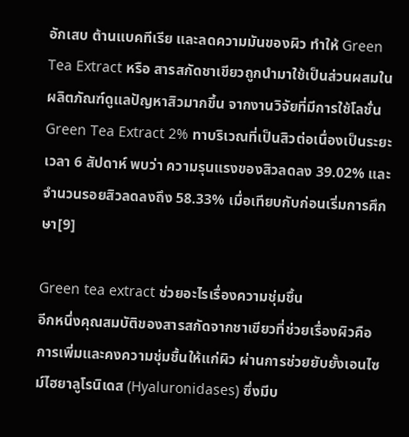อักเสบ ต้านแบคทีเรีย และลดความมันของผิว ทำให้ Green Tea Extract หรือ สารสกัดชาเขียวถูกนำมาใช้เป็นส่วนผสมในผลิตภัณฑ์ดูแลปัญหาสิวมากขึ้น จากงานวิจัยที่มีการใช้โลชั่น Green Tea Extract 2% ทาบริเวณที่เป็นสิวต่อเนื่องเป็นระยะเวลา 6 สัปดาห์ พบว่า ความรุนแรงของสิวลดลง 39.02% และจำนวนรอยสิวลดลงถึง 58.33% เมื่อเทียบกับก่อนเริ่มการศึกษา[9]

Green tea extract ช่วยอะไรเรื่องความชุ่มชื้น
อีกหนึ่งคุณสมบัติของสารสกัดจากชาเขียวที่ช่วยเรื่องผิวคือ การเพิ่มและคงความชุ่มชื้นให้แก่ผิว ผ่านการช่วยยับยั้งเอนไซม์ไฮยาลูโรนิเดส (Hyaluronidases) ซึ่งมีบ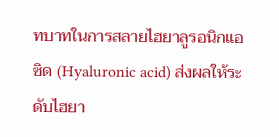ทบาทในการสลายไฮยาลูรอนิกแอซิด (Hyaluronic acid) ส่งผลให้ระดับไฮยา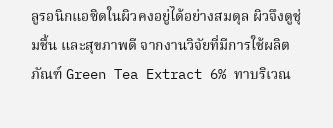ลูรอนิกแอซิดในผิวคงอยู่ได้อย่างสมดุล ผิวจึงดูชุ่มชื้น และสุขภาพดี จากงานวิจัยที่มีการใช้ผลิตภัณฑ์ Green Tea Extract 6% ทาบริเวณ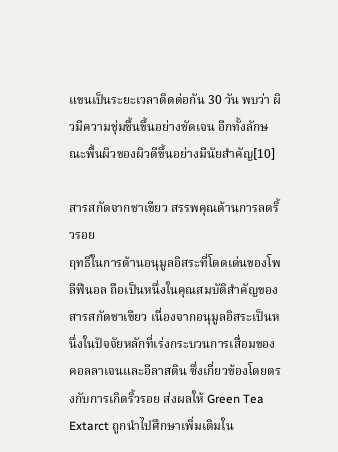แขนเป็นระยะเวลาติดต่อกัน 30 วัน พบว่า ผิวมีความชุ่มชื้นขึ้นอย่างชัดเจน อีกทั้งลักษณะพื้นผิวของผิวดีขึ้นอย่างมีนัยสำคัญ[10]

สารสกัดจากชาเขียว สรรพคุณด้านการลดริ้วรอย
ฤทธิ์ในการต้านอนุมูลอิสระที่โดดเด่นของโพลีฟีนอล ถือเป็นหนึ่งในคุณสมบัติสำคัญของสารสกัดชาเขียว เนื่องจากอนุมูลอิสระเป็นหนึ่งในปัจจัยหลักที่เร่งกระบวนการเสื่อมของคอลลาเจนและอีลาสติน ซึ่งเกี่ยวข้องโดยตรงกับการเกิดริ้วรอย ส่งผลให้ Green Tea Extarct ถูกนำไปศึกษาเพิ่มเติมใน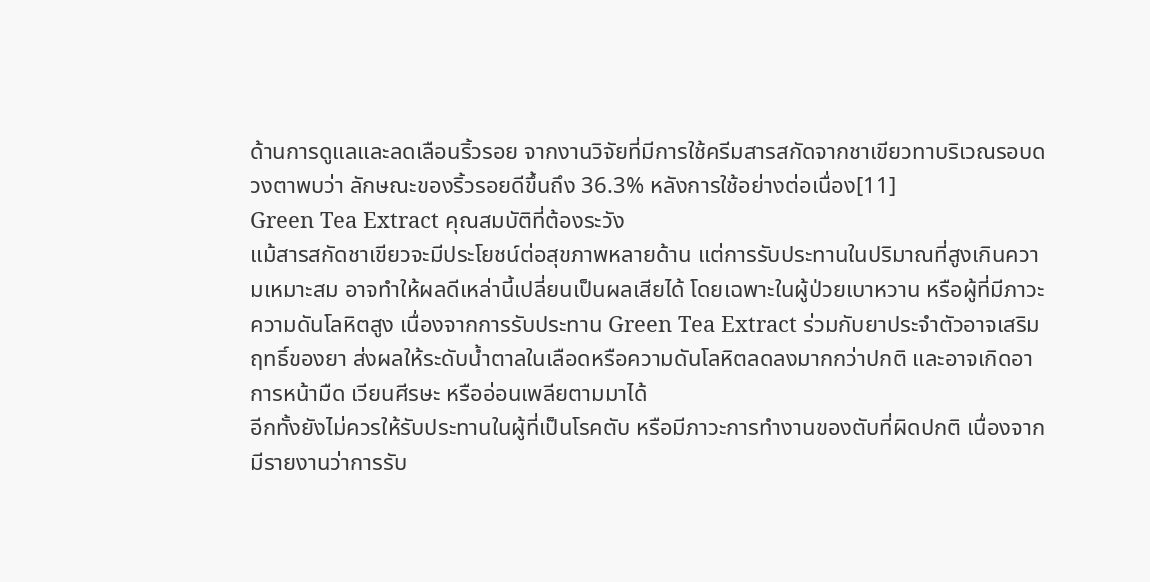ด้านการดูแลและลดเลือนริ้วรอย จากงานวิจัยที่มีการใช้ครีมสารสกัดจากชาเขียวทาบริเวณรอบดวงตาพบว่า ลักษณะของริ้วรอยดีขึ้นถึง 36.3% หลังการใช้อย่างต่อเนื่อง[11]
Green Tea Extract คุณสมบัติที่ต้องระวัง
แม้สารสกัดชาเขียวจะมีประโยชน์ต่อสุขภาพหลายด้าน แต่การรับประทานในปริมาณที่สูงเกินความเหมาะสม อาจทำให้ผลดีเหล่านี้เปลี่ยนเป็นผลเสียได้ โดยเฉพาะในผู้ป่วยเบาหวาน หรือผู้ที่มีภาวะความดันโลหิตสูง เนื่องจากการรับประทาน Green Tea Extract ร่วมกับยาประจำตัวอาจเสริมฤทธิ์ของยา ส่งผลให้ระดับน้ำตาลในเลือดหรือความดันโลหิตลดลงมากกว่าปกติ และอาจเกิดอาการหน้ามืด เวียนศีรษะ หรืออ่อนเพลียตามมาได้
อีกทั้งยังไม่ควรให้รับประทานในผู้ที่เป็นโรคตับ หรือมีภาวะการทำงานของตับที่ผิดปกติ เนื่องจากมีรายงานว่าการรับ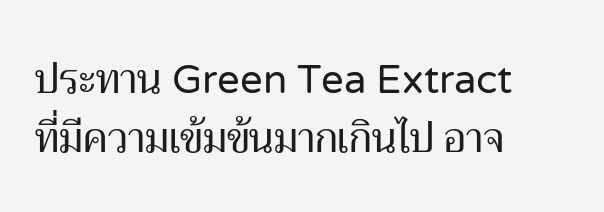ประทาน Green Tea Extract ที่มีความเข้มข้นมากเกินไป อาจ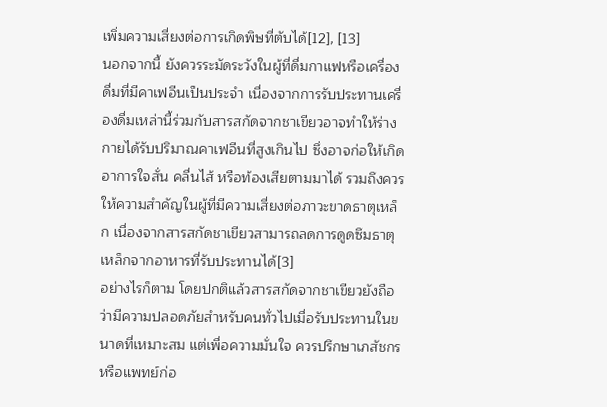เพิ่มความเสี่ยงต่อการเกิดพิษที่ตับได้[12], [13]
นอกจากนี้ ยังควรระมัดระวังในผู้ที่ดื่มกาแฟหรือเครื่องดื่มที่มีคาเฟอีนเป็นประจำ เนื่องจากการรับประทานเครื่องดื่มเหล่านี้ร่วมกับสารสกัดจากชาเขียวอาจทำให้ร่างกายได้รับปริมาณคาเฟอีนที่สูงเกินไป ซึ่งอาจก่อให้เกิดอาการใจสั่น คลื่นไส้ หรือท้องเสียตามมาได้ รวมถึงควรให้ความสำคัญในผู้ที่มีความเสี่ยงต่อภาวะขาดธาตุเหล็ก เนื่องจากสารสกัดชาเขียวสามารถลดการดูดซึมธาตุเหล็กจากอาหารที่รับประทานได้[3]
อย่างไรก็ตาม โดยปกติแล้วสารสกัดจากชาเขียวยังถือว่ามีความปลอดภัยสำหรับคนทั่วไปเมื่อรับประทานในขนาดที่เหมาะสม แต่เพื่อความมั่นใจ ควรปรึกษาเภสัชกรหรือแพทย์ก่อ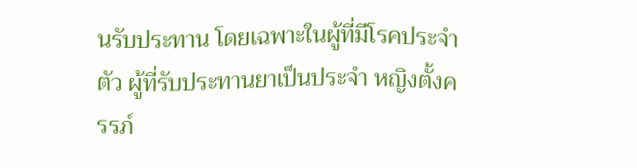นรับประทาน โดยเฉพาะในผู้ที่มีโรคประจำตัว ผู้ที่รับประทานยาเป็นประจำ หญิงตั้งครรภ์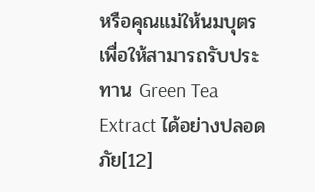หรือคุณแม่ให้นมบุตร เพื่อให้สามารถรับประทาน Green Tea Extract ได้อย่างปลอดภัย[12]